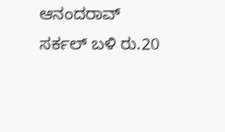ಆನಂದರಾವ್ ಸರ್ಕಲ್ ಬಳಿ ರು.20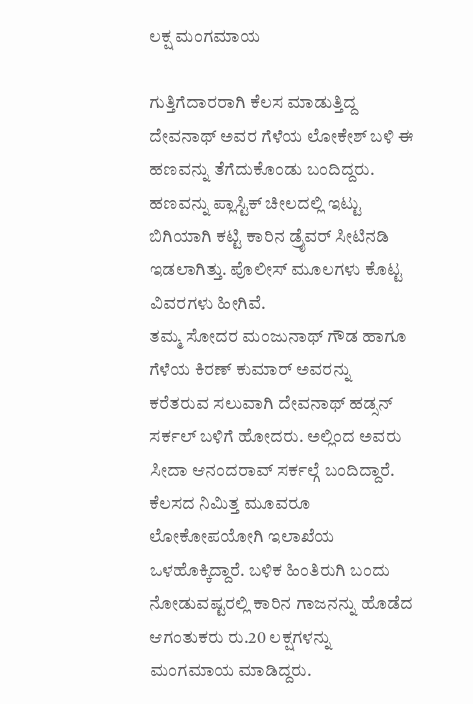ಲಕ್ಷ ಮಂಗಮಾಯ

ಗುತ್ತಿಗೆದಾರರಾಗಿ ಕೆಲಸ ಮಾಡುತ್ತಿದ್ದ ದೇವನಾಥ್ ಅವರ ಗೆಳೆಯ ಲೋಕೇಶ್ ಬಳಿ ಈ ಹಣವನ್ನು ತೆಗೆದುಕೊಂಡು ಬಂದಿದ್ದರು. ಹಣವನ್ನು ಪ್ಲಾಸ್ಟಿಕ್ ಚೀಲದಲ್ಲಿ ಇಟ್ಟು ಬಿಗಿಯಾಗಿ ಕಟ್ಟಿ ಕಾರಿನ ಡ್ರೈವರ್ ಸೀಟಿನಡಿ ಇಡಲಾಗಿತ್ತು. ಪೊಲೀಸ್ ಮೂಲಗಳು ಕೊಟ್ಟ ವಿವರಗಳು ಹೀಗಿವೆ.
ತಮ್ಮ ಸೋದರ ಮಂಜುನಾಥ್ ಗೌಡ ಹಾಗೂ ಗೆಳೆಯ ಕಿರಣ್ ಕುಮಾರ್ ಅವರನ್ನು ಕರೆತರುವ ಸಲುವಾಗಿ ದೇವನಾಥ್ ಹಡ್ಸನ್ ಸರ್ಕಲ್ ಬಳಿಗೆ ಹೋದರು. ಅಲ್ಲಿಂದ ಅವರು ಸೀದಾ ಆನಂದರಾವ್ ಸರ್ಕಲ್ಗೆ ಬಂದಿದ್ದಾರೆ. ಕೆಲಸದ ನಿಮಿತ್ತ ಮೂವರೂ ಲೋಕೋಪಯೋಗಿ ಇಲಾಖೆಯ ಒಳಹೊಕ್ಕಿದ್ದಾರೆ. ಬಳಿಕ ಹಿಂತಿರುಗಿ ಬಂದು ನೋಡುವಷ್ಟರಲ್ಲಿ ಕಾರಿನ ಗಾಜನನ್ನು ಹೊಡೆದ ಆಗಂತುಕರು ರು.20 ಲಕ್ಷಗಳನ್ನು ಮಂಗಮಾಯ ಮಾಡಿದ್ದರು.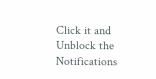Click it and Unblock the Notifications